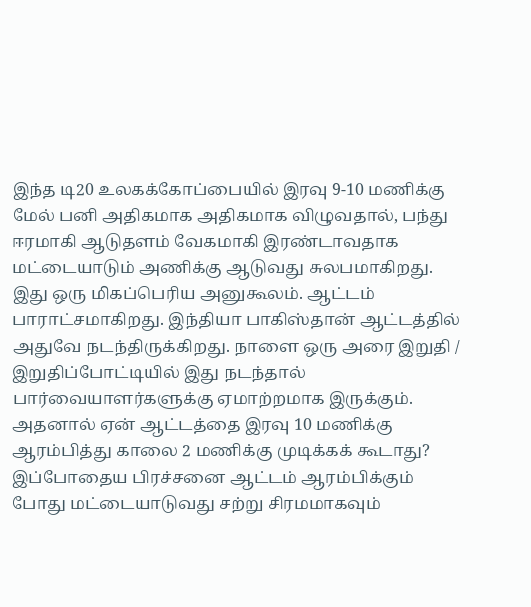இந்த டி20 உலகக்கோப்பையில் இரவு 9-10 மணிக்கு மேல் பனி அதிகமாக அதிகமாக விழுவதால், பந்து ஈரமாகி ஆடுதளம் வேகமாகி இரண்டாவதாக மட்டையாடும் அணிக்கு ஆடுவது சுலபமாகிறது. இது ஒரு மிகப்பெரிய அனுகூலம். ஆட்டம் பாராட்சமாகிறது. இந்தியா பாகிஸ்தான் ஆட்டத்தில் அதுவே நடந்திருக்கிறது. நாளை ஒரு அரை இறுதி / இறுதிப்போட்டியில் இது நடந்தால் பார்வையாளர்களுக்கு ஏமாற்றமாக இருக்கும். அதனால் ஏன் ஆட்டத்தை இரவு 10 மணிக்கு ஆரம்பித்து காலை 2 மணிக்கு முடிக்கக் கூடாது? இப்போதைய பிரச்சனை ஆட்டம் ஆரம்பிக்கும் போது மட்டையாடுவது சற்று சிரமமாகவும்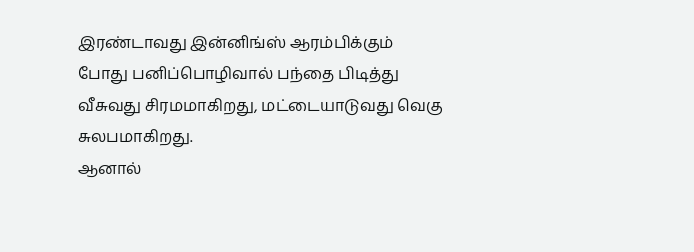இரண்டாவது இன்னிங்ஸ் ஆரம்பிக்கும் போது பனிப்பொழிவால் பந்தை பிடித்து வீசுவது சிரமமாகிறது, மட்டையாடுவது வெகு சுலபமாகிறது.
ஆனால்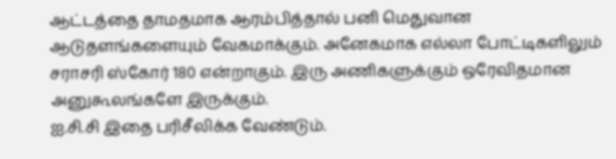ஆட்டத்தை தாமதமாக ஆரம்பித்தால் பனி மெதுவான ஆடுதளங்களையும் வேகமாக்கும். அனேகமாக எல்லா போட்டிகளிலும் சராசரி ஸ்கோர் 180 என்றாகும். இரு அணிகளுக்கும் ஒரேவிதமான அனுகூலங்களே இருக்கும்.
ஐ.சி.சி இதை பரிசீலிக்க வேண்டும்.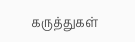கருத்துகள்